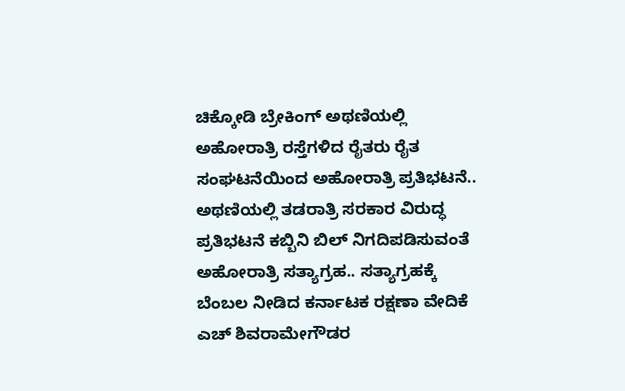ಚಿಕ್ಕೋಡಿ ಬ್ರೇಕಿಂಗ್ ಅಥಣಿಯಲ್ಲಿ ಅಹೋರಾತ್ರಿ ರಸ್ತೆಗಳಿದ ರೈತರು ರೈತ ಸಂಘಟನೆಯಿಂದ ಅಹೋರಾತ್ರಿ ಪ್ರತಿಭಟನೆ.. ಅಥಣಿಯಲ್ಲಿ ತಡರಾತ್ರಿ ಸರಕಾರ ವಿರುದ್ಧ ಪ್ರತಿಭಟನೆ ಕಬ್ಬಿನಿ ಬಿಲ್ ನಿಗದಿಪಡಿಸುವಂತೆ ಅಹೋರಾತ್ರಿ ಸತ್ಯಾಗ್ರಹ.. ಸತ್ಯಾಗ್ರಹಕ್ಕೆ ಬೆಂಬಲ ನೀಡಿದ ಕರ್ನಾಟಕ ರಕ್ಷಣಾ ವೇದಿಕೆ ಎಚ್ ಶಿವರಾಮೇಗೌಡರ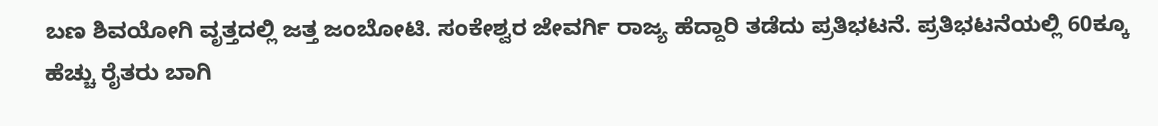ಬಣ ಶಿವಯೋಗಿ ವೃತ್ತದಲ್ಲಿ ಜತ್ತ ಜಂಬೋಟಿ. ಸಂಕೇಶ್ವರ ಜೇವರ್ಗಿ ರಾಜ್ಯ ಹೆದ್ದಾರಿ ತಡೆದು ಪ್ರತಿಭಟನೆ. ಪ್ರತಿಭಟನೆಯಲ್ಲಿ 60ಕ್ಕೂ ಹೆಚ್ಚು ರೈತರು ಬಾಗಿ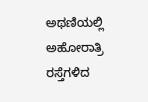ಅಥಣಿಯಲ್ಲಿ ಅಹೋರಾತ್ರಿ ರಸ್ತೆಗಳಿದ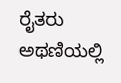ರೈತರು
ಅಥಣಿಯಲ್ಲಿ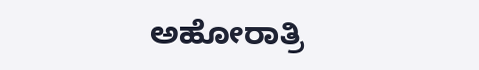ಅಹೋರಾತ್ರಿ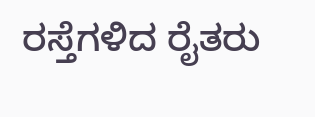ರಸ್ತೆಗಳಿದ ರೈತರು